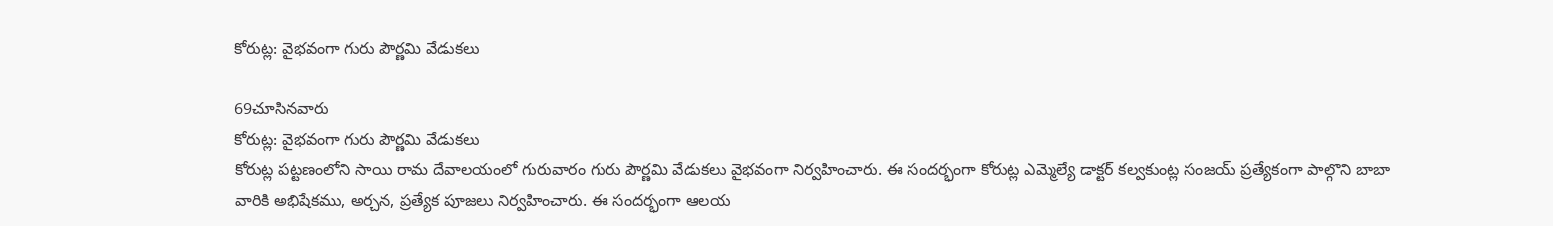కోరుట్ల: వైభవంగా గురు పౌర్ణమి వేడుకలు

69చూసినవారు
కోరుట్ల: వైభవంగా గురు పౌర్ణమి వేడుకలు
కోరుట్ల పట్టణంలోని సాయి రామ దేవాలయంలో గురువారం గురు పౌర్ణమి వేడుకలు వైభవంగా నిర్వహించారు. ఈ సందర్భంగా కోరుట్ల ఎమ్మెల్యే డాక్టర్ కల్వకుంట్ల సంజయ్ ప్రత్యేకంగా పాల్గొని బాబా వారికి అభిషేకము, అర్చన, ప్రత్యేక పూజలు నిర్వహించారు. ఈ సందర్భంగా ఆలయ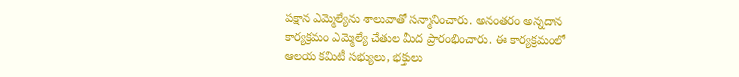పక్షాన ఎమ్మెల్యేను శాలువాతో సన్మానించారు. అనంతరం అన్నదాన కార్యక్రమం ఎమ్మెల్యే చేతుల మీద ప్రారంభించారు. ఈ కార్యక్రమంలో ఆలయ కమిటీ సభ్యులు, భక్తులు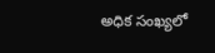అధిక సంఖ్యలో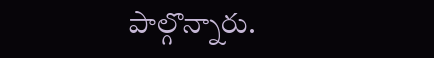పాల్గొన్నారు.